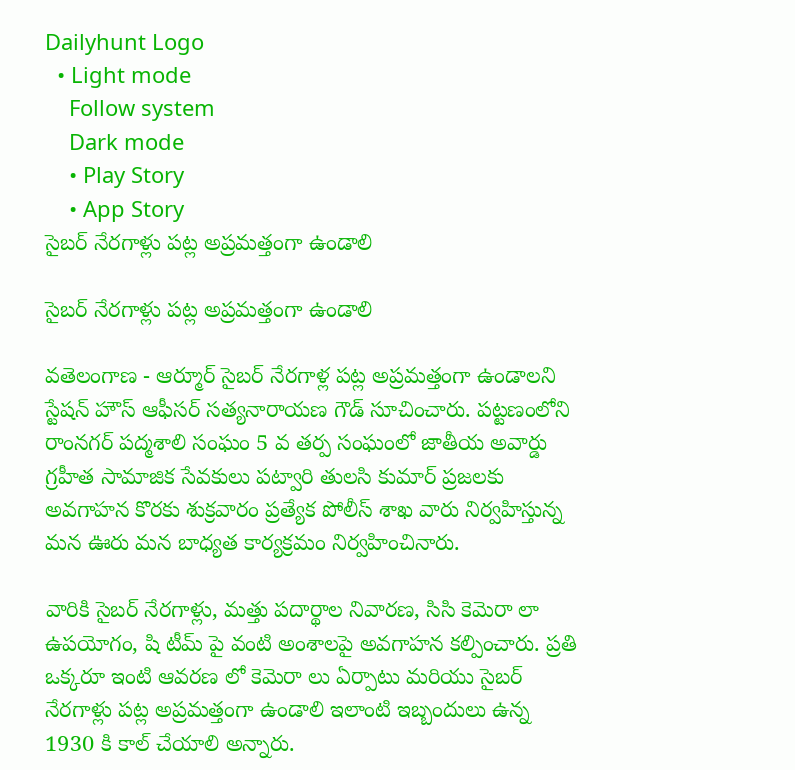Dailyhunt Logo
  • Light mode
    Follow system
    Dark mode
    • Play Story
    • App Story
సైబర్ నేరగాళ్లు పట్ల అప్రమత్తంగా ఉండాలి

సైబర్ నేరగాళ్లు పట్ల అప్రమత్తంగా ఉండాలి

వతెలంగాణ - ఆర్మూర్ సైబర్ నేరగాళ్ల పట్ల అప్రమత్తంగా ఉండాలని స్టేషన్ హౌస్ ఆఫీసర్ సత్యనారాయణ గౌడ్ సూచించారు. పట్టణంలోని రాంనగర్ పద్మశాలి సంఘం 5 వ తర్ప సంఘంలో జాతీయ అవార్డు గ్రహీత సామాజిక సేవకులు పట్వారి తులసి కుమార్ ప్రజలకు అవగాహన కొరకు శుక్రవారం ప్రత్యేక పోలీస్ శాఖ వారు నిర్వహిస్తున్న మన ఊరు మన బాధ్యత కార్యక్రమం నిర్వహించినారు.

వారికి సైబర్ నేరగాళ్లు, మత్తు పదార్థాల నివారణ, సిసి కెమెరా లా ఉపయోగం, షి టీమ్ పై వంటి అంశాలపై అవగాహన కల్పించారు. ప్రతి ఒక్కరూ ఇంటి ఆవరణ లో కెమెరా లు ఏర్పాటు మరియు సైబర్ నేరగాళ్లు పట్ల అప్రమత్తంగా ఉండాలి ఇలాంటి ఇబ్బందులు ఉన్న 1930 కి కాల్ చేయాలి అన్నారు.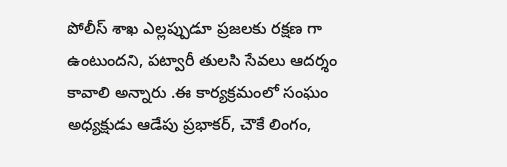పోలీస్ శాఖ ఎల్లప్పుడూ ప్రజలకు రక్షణ గా ఉంటుందని, పట్వారీ తులసి సేవలు ఆదర్శం కావాలి అన్నారు .ఈ కార్యక్రమంలో సంఘం అధ్యక్షుడు ఆడేపు ప్రభాకర్, చౌకే లింగం,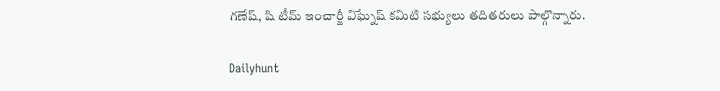గణేష్, షి టీమ్ ఇంచార్జీ విఘ్నేష్ కమిటి సభ్యులు తదితరులు పాల్గొన్నారు.

Dailyhunt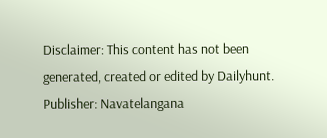Disclaimer: This content has not been generated, created or edited by Dailyhunt. Publisher: Navatelangana